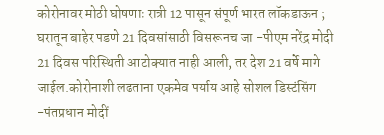कोरोनावर मोठी घोषणाः रात्री 12 पासून संपूर्ण भारत लॉकडाऊन ; घरातून बाहेर पडणे 21 दिवसांसाठी विसरूनच जा -पीएम नरेंद्र मोदी 21 दिवस परिस्थिती आटोक्यात नाही आली, तर देश 21 वर्षे मागे जाईल.कोरोनाशी लढताना एकमेव पर्याय आहे सोशल डिस्टंसिंग -पंतप्रधान मोदीं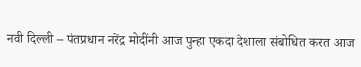नवी दिल्ली – पंतप्रधान नरेंद्र मोदींनी आज पुन्हा एकदा देशाला संबोधित करत आज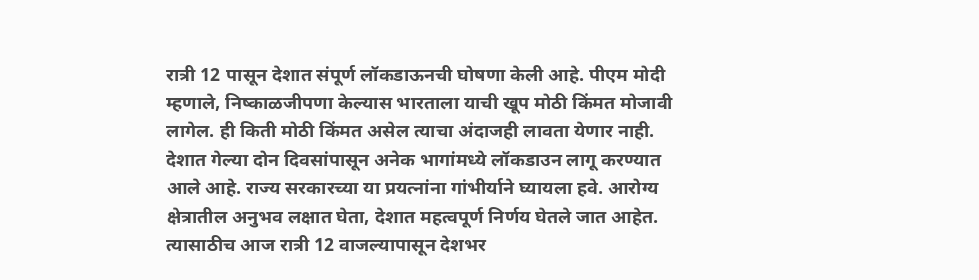रात्री 12 पासून देशात संपूर्ण लॉकडाऊनची घोषणा केली आहे. पीएम मोदी म्हणाले, निष्काळजीपणा केल्यास भारताला याची खूप मोठी किंमत मोजावी लागेल. ही किती मोठी किंमत असेल त्याचा अंदाजही लावता येणार नाही. देशात गेल्या दोन दिवसांपासून अनेक भागांमध्ये लॉकडाउन लागू करण्यात आले आहे. राज्य सरकारच्या या प्रयत्नांना गांभीर्याने घ्यायला हवे. आरोग्य क्षेत्रातील अनुभव लक्षात घेता, देशात महत्वपूर्ण निर्णय घेतले जात आहेत. त्यासाठीच आज रात्री 12 वाजल्यापासून देशभर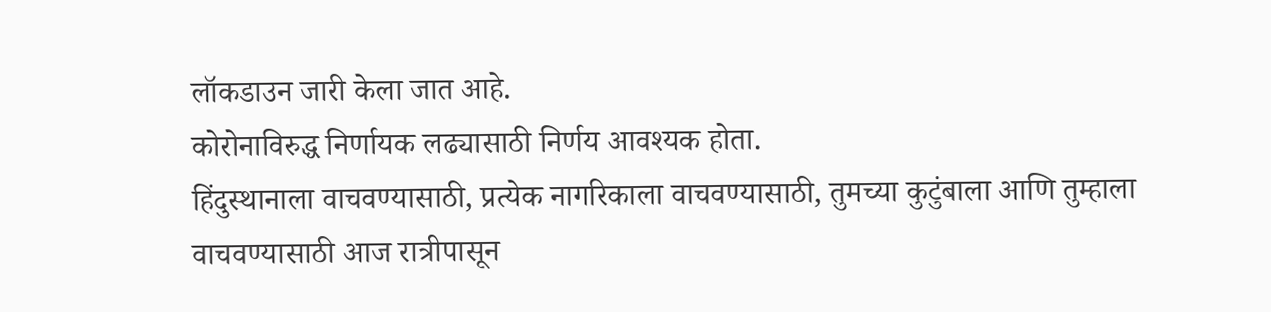लॉकडाउन जारी केला जात आहे.
कोरोनाविरुद्ध निर्णायक लढ्यासाठी निर्णय आवश्यक होता.
हिंदुस्थानाला वाचवण्यासाठी, प्रत्येक नागरिकाला वाचवण्यासाठी, तुमच्या कुटुंबाला आणि तुम्हाला वाचवण्यासाठी आज रात्रीपासून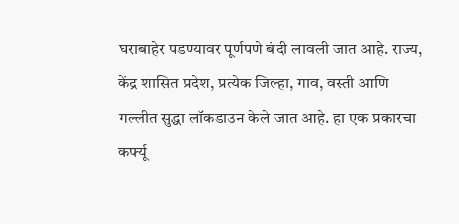घराबाहेर पडण्यावर पूर्णपणे बंदी लावली जात आहे. राज्य, केंद्र शासित प्रदेश, प्रत्येक जिल्हा, गाव, वस्ती आणि गल्लीत सुद्धा लॉकडाउन केले जात आहे. हा एक प्रकारचा कर्फ्यू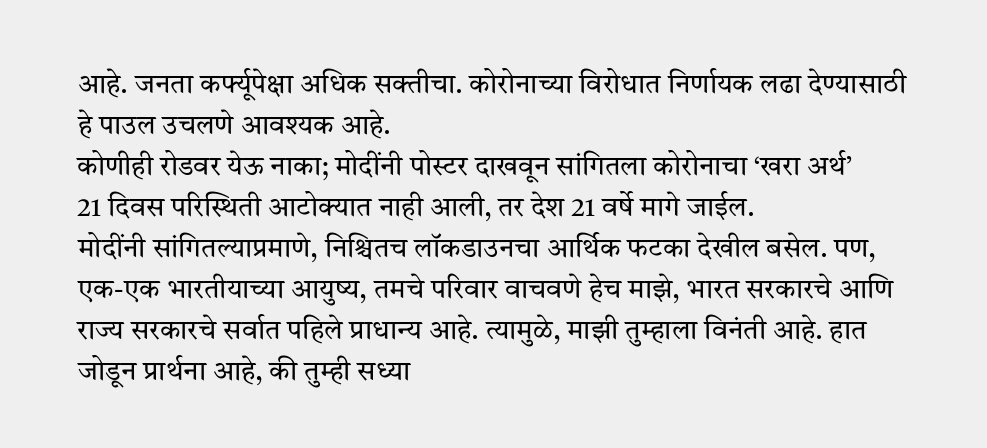आहे. जनता कर्फ्यूपेक्षा अधिक सक्तीचा. कोरोनाच्या विरोधात निर्णायक लढा देण्यासाठी हे पाउल उचलणे आवश्यक आहे.
कोणीही रोडवर येऊ नाका; मोदींनी पोस्टर दाखवून सांगितला कोरोनाचा ‘खरा अर्थ’
21 दिवस परिस्थिती आटोक्यात नाही आली, तर देश 21 वर्षे मागे जाईल.
मोदींनी सांगितल्याप्रमाणे, निश्चितच लॉकडाउनचा आर्थिक फटका देखील बसेल. पण, एक-एक भारतीयाच्या आयुष्य, तमचे परिवार वाचवणे हेच माझे, भारत सरकारचे आणि राज्य सरकारचे सर्वात पहिले प्राधान्य आहे. त्यामुळे, माझी तुम्हाला विनंती आहे. हात जोडून प्रार्थना आहे, की तुम्ही सध्या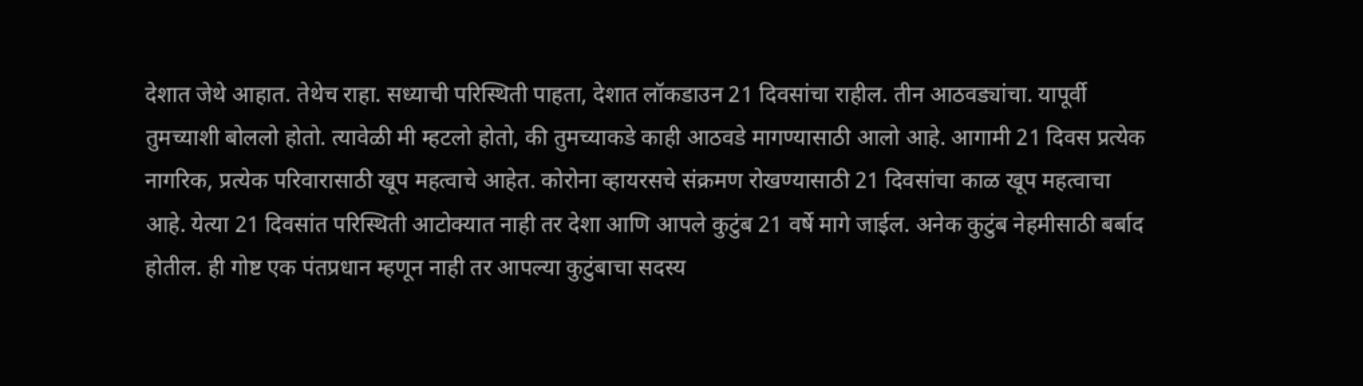देशात जेथे आहात. तेथेच राहा. सध्याची परिस्थिती पाहता, देशात लॉकडाउन 21 दिवसांचा राहील. तीन आठवड्यांचा. यापूर्वी तुमच्याशी बोललो होतो. त्यावेळी मी म्हटलो होतो, की तुमच्याकडे काही आठवडे मागण्यासाठी आलो आहे. आगामी 21 दिवस प्रत्येक नागरिक, प्रत्येक परिवारासाठी खूप महत्वाचे आहेत. कोरोना व्हायरसचे संक्रमण रोखण्यासाठी 21 दिवसांचा काळ खूप महत्वाचा आहे. येत्या 21 दिवसांत परिस्थिती आटोक्यात नाही तर देशा आणि आपले कुटुंब 21 वर्षे मागे जाईल. अनेक कुटुंब नेहमीसाठी बर्बाद होतील. ही गोष्ट एक पंतप्रधान म्हणून नाही तर आपल्या कुटुंबाचा सदस्य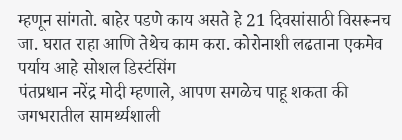म्हणून सांगतो. बाहेर पडणे काय असते हे 21 दिवसांसाठी विसरूनच जा. घरात राहा आणि तेथेच काम करा. कोरोनाशी लढताना एकमेव पर्याय आहे सोशल डिस्टंसिंग
पंतप्रधान नरेंद्र मोदी म्हणाले, आपण सगळेच पाहू शकता की जगभरातील सामर्थ्यशाली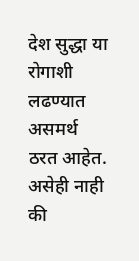देश सुद्धा या रोगाशी लढण्यात असमर्थ ठरत आहेत. असेही नाही की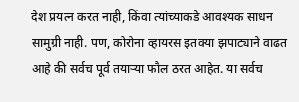देश प्रयत्न करत नाही, किंवा त्यांच्याकडे आवश्यक साधन सामुग्री नाही. पण, कोरोना व्हायरस इतक्या झपाट्याने वाढत आहे की सर्वच पूर्व तयाऱ्या फौल ठरत आहेत. या सर्वच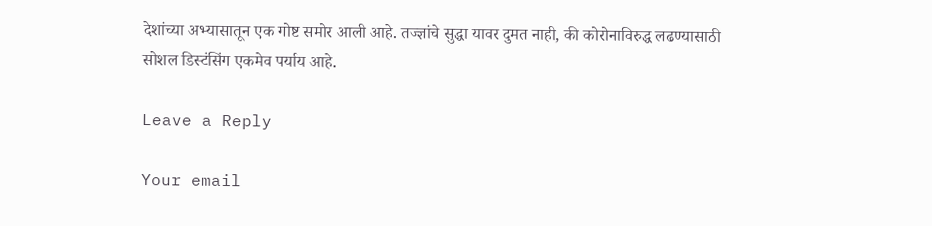देशांच्या अभ्यासातून एक गोष्ट समोर आली आहे. तज्ज्ञांचे सुद्धा यावर दुमत नाही, की कोरोनाविरुद्ध लढण्यासाठी सोशल डिस्टंसिंग एकमेव पर्याय आहे.

Leave a Reply

Your email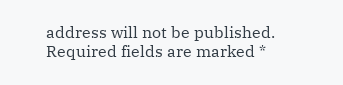address will not be published. Required fields are marked *